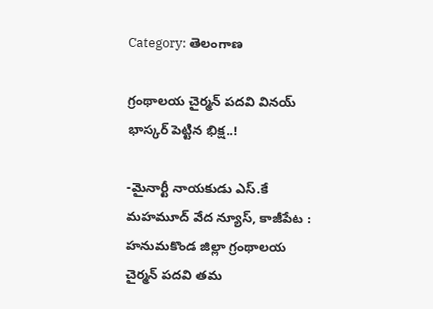Category: తెలంగాణ

గ్రంథాలయ చైర్మన్ పదవి వినయ్ భాస్కర్ పెట్టిన భిక్ష..!

-మైనార్టీ నాయకుడు ఎస్.కే మహమూద్ వేద న్యూస్, కాజీపేట : హనుమకొండ జిల్లా గ్రంథాలయ చైర్మన్ పదవి తమ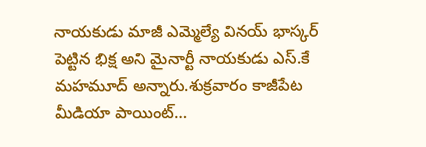నాయకుడు మాజీ ఎమ్మెల్యే వినయ్ భాస్కర్ పెట్టిన భిక్ష అని మైనార్టీ నాయకుడు ఎస్.కే మహమూద్ అన్నారు.శుక్రవారం కాజీపేట మీడియా పాయింట్…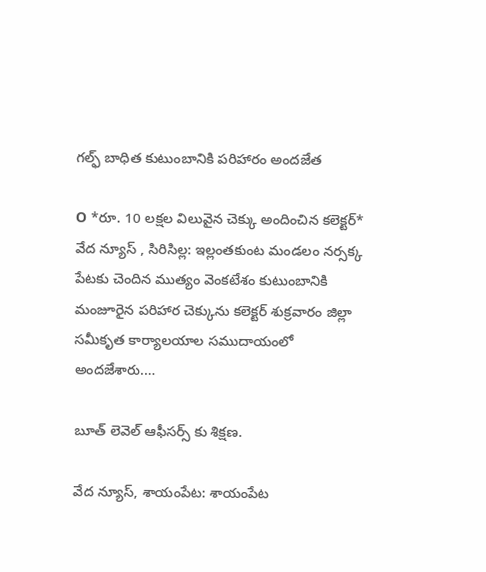గల్ఫ్ బాధిత కుటుంబానికి పరిహారం అందజేత

O *రూ. 10 లక్షల విలువైన చెక్కు అందించిన కలెక్టర్* వేద న్యూస్ , సిరిసిల్ల: ఇల్లంతకుంట మండలం నర్సక్క పేటకు చెందిన ముత్యం వెంకటేశం కుటుంబానికి మంజూరైన పరిహార చెక్కును కలెక్టర్ శుక్రవారం జిల్లా సమీకృత కార్యాలయాల సముదాయంలో అందజేశారు.…

బూత్ లెవెల్ ఆఫీసర్స్ కు శిక్షణ.

వేద న్యూస్, శాయంపేట: శాయంపేట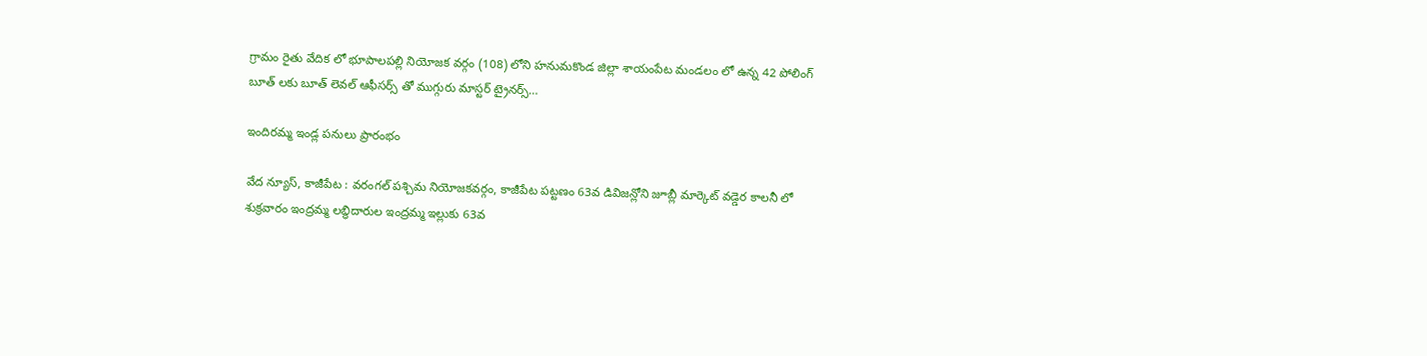గ్రామం రైతు వేదిక లో భూపాలపల్లి నియోజక వర్గం (108) లోని హనుమకొండ జిల్లా శాయంపేట మండలం లో ఉన్న 42 పోలింగ్ బూత్ లకు బూత్ లెవల్ ఆఫీసర్స్ తో ముగ్గురు మాస్టర్ ట్రైనర్స్…

ఇందిరమ్మ ఇండ్ల పనులు ప్రారంభం

వేద న్యూస్, కాజీపేట : వరంగల్ పశ్చిమ నియోజకవర్గం, కాజీపేట పట్టణం 63వ డివిజన్లోని జూబ్లీ మార్కెట్ వడ్డెర కాలనీ లో శుక్రవారం ఇంద్రమ్మ లబ్ధిదారుల ఇంద్రమ్మ ఇల్లుకు 63వ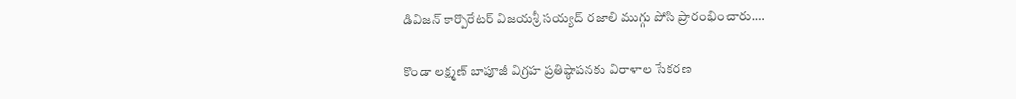డివిజన్ కార్పొరేటర్ విజయశ్రీ సయ్యద్ రజాలి ముగ్గు పోసి ప్రారంభించారు.…

కొండా లక్ష్మణ్ బాపూజీ విగ్రహ ప్రతిష్ఠాపనకు విరాళాల సేకరణ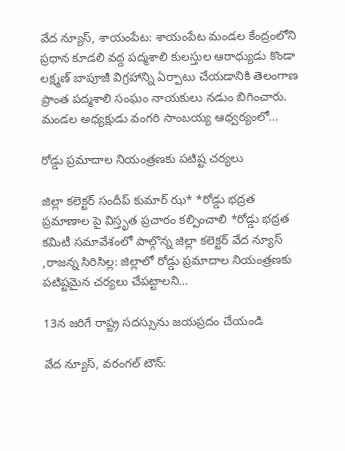వేద న్యూస్, శాయంపేట: శాయంపేట మండల కేంద్రంలోని ప్రధాన కూడలి వద్ద పద్మశాలి కులస్తుల ఆరాధ్యుడు కొండా లక్ష్మణ్ బాపూజీ విగ్రహాన్ని ఏర్పాటు చేయడానికి తెలంగాణ ప్రాంత పద్మశాలి సంఘం నాయకులు నడుం బిగించారు. మండల అధ్యక్షుడు వంగరి సాంబయ్య ఆధ్వర్యంలో…

రోడ్డు ప్రమాదాల నియంత్రణకు పటిష్ట చర్యలు

జిల్లా కలెక్టర్ సందీప్ కుమార్ ఝ* *రోడ్డు భద్రత ప్రమాణాల పై విస్తృత ప్రచారం కల్పించాలి *రోడ్డు భద్రత కమిటీ సమావేశంలో పాల్గొన్న జిల్లా కలెక్టర్ వేద న్యూస్ ,రాజన్న సిరిసిల్ల: జిల్లాలో రోడ్డు ప్రమాదాల నియంత్రణకు పటిష్టమైన చర్యలు చేపట్టాలని…

13న జరిగే రాష్ట్ర సదస్సును జయప్రదం చేయండి

వేద న్యూస్, వరంగల్ టౌన్: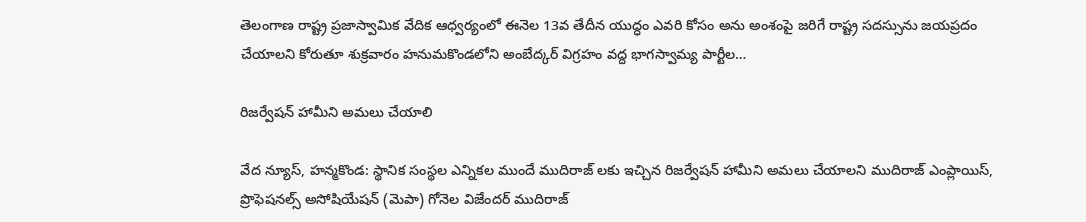తెలంగాణ రాష్ట్ర ప్రజాస్వామిక వేదిక ఆధ్వర్యంలో ఈనెల 13వ తేదీన యుద్ధం ఎవరి కోసం అను అంశంపై జరిగే రాష్ట్ర సదస్సును జయప్రదం చేయాలని కోరుతూ శుక్రవారం హనుమకొండలోని అంబేద్కర్ విగ్రహం వద్ద భాగస్వామ్య పార్టీల…

రిజర్వేషన్ హామీని అమలు చేయాలి

వేద న్యూస్, హన్మకొండ: స్థానిక సంస్థల ఎన్నికల ముందే ముదిరాజ్ లకు ఇచ్చిన రిజర్వేషన్ హామీని అమలు చేయాలని ముదిరాజ్ ఎంప్లాయిస్, ప్రొఫెషనల్స్ అసోషియేషన్ (మెపా) గోనెల విజేందర్ ముదిరాజ్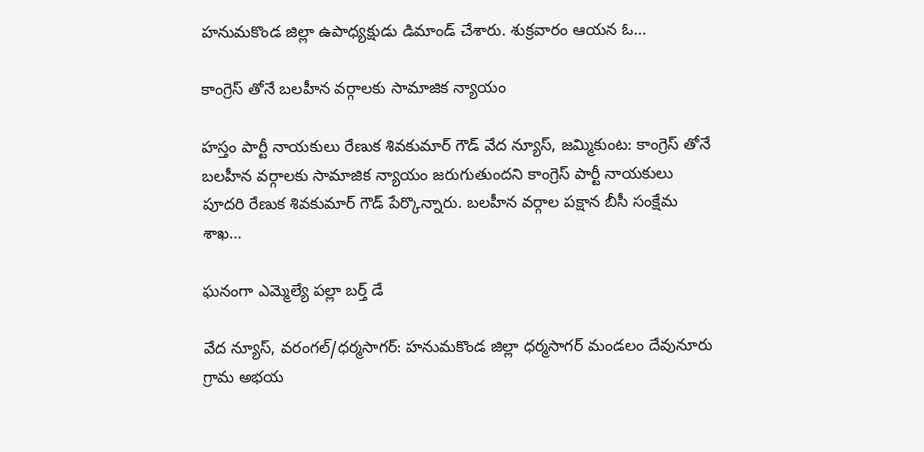హనుమకొండ జిల్లా ఉపాధ్యక్షుడు డిమాండ్ చేశారు. శుక్రవారం ఆయన ఓ…

కాంగ్రెస్ తోనే బలహీన వర్గాలకు సామాజిక న్యాయం

హస్తం పార్టీ నాయకులు రేణుక శివకుమార్ గౌడ్ వేద న్యూస్, జమ్మికుంట: కాంగ్రెస్ తోనే బలహీన వర్గాలకు సామాజిక న్యాయం జరుగుతుందని కాంగ్రెస్ పార్టీ నాయకులు పూదరి రేణుక శివకుమార్ గౌడ్ పేర్కొన్నారు. బలహీన వర్గాల పక్షాన బీసీ సంక్షేమ శాఖ…

ఘనంగా ఎమ్మెల్యే పల్లా బర్త్ డే

వేద న్యూస్, వరంగల్/ధర్మసాగర్: హనుమకొండ జిల్లా ధర్మసాగర్ మండలం దేవునూరు గ్రామ అభయ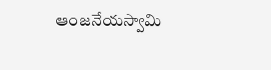ఆంజనేయస్వామి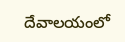దేవాలయంలో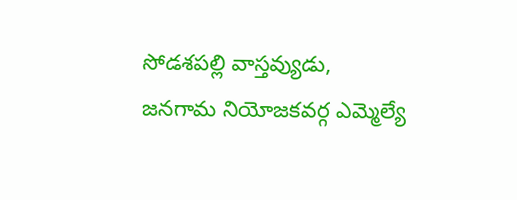సోడశపల్లి వాస్తవ్యుడు, జనగామ నియోజకవర్గ ఎమ్మెల్యే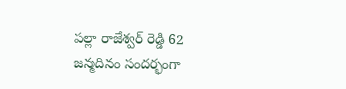పల్లా రాజేశ్వర్ రెడ్డి 62 జన్మదినం సందర్భంగా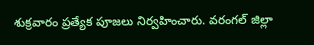శుక్రవారం ప్రత్యేక పూజలు నిర్వహించారు. వరంగల్ జిల్లా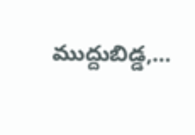ముద్దుబిడ్డ,…